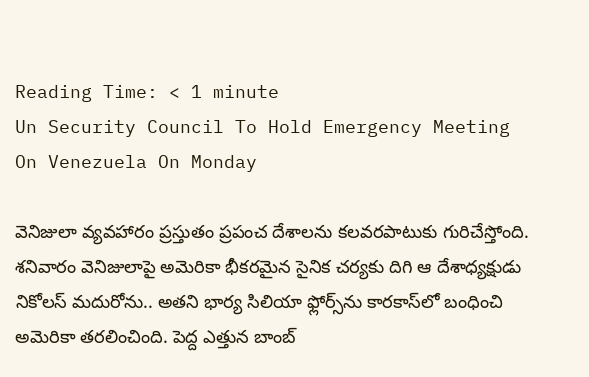Reading Time: < 1 minute
Un Security Council To Hold Emergency Meeting On Venezuela On Monday

వెనిజులా వ్యవహారం ప్రస్తుతం ప్రపంచ దేశాలను కలవరపాటుకు గురిచేస్తోంది. శనివారం వెనిజులాపై అమెరికా భీకరమైన సైనిక చర్యకు దిగి ఆ దేశాధ్యక్షుడు నికోలస్ మదురోను.. అతని భార్య సిలియా ఫ్లోర్స్‌ను కారకాస్‌లో బంధించి అమెరికా తరలించింది. పెద్ద ఎత్తున బాంబ్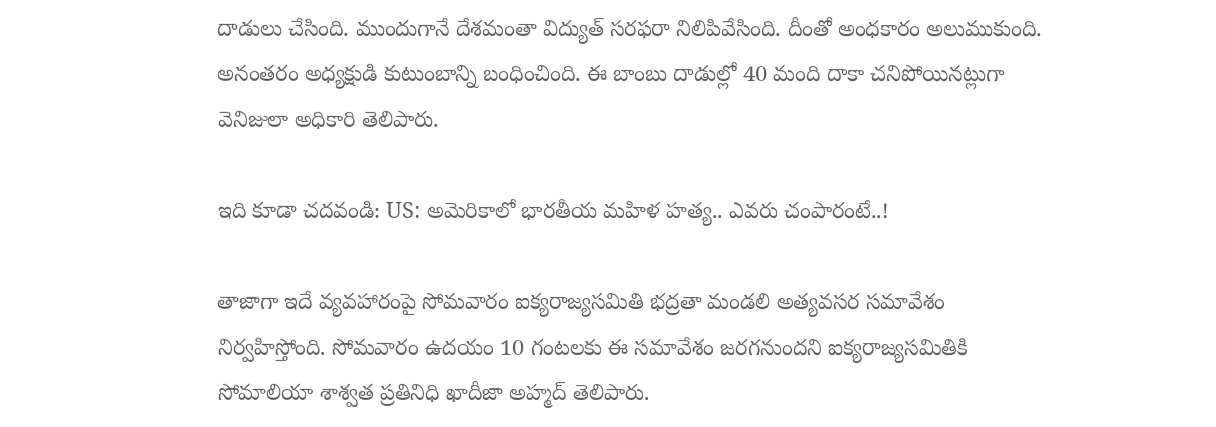దాడులు చేసింది. ముందుగానే దేశమంతా విద్యుత్ సరఫరా నిలిపివేసింది. దీంతో అంధకారం అలుముకుంది. అనంతరం అధ్యక్షుడి కుటుంబాన్ని బంధించింది. ఈ బాంబు దాడుల్లో 40 మంది దాకా చనిపోయినట్లుగా వెనిజులా అధికారి తెలిపారు.

ఇది కూడా చదవండి: US: అమెరికాలో భారతీయ మహిళ హత్య.. ఎవరు చంపారంటే..!

తాజాగా ఇదే వ్యవహారంపై సోమవారం ఐక్యరాజ్యసమితి భద్రతా మండలి అత్యవసర సమావేశం నిర్వహిస్తోంది. సోమవారం ఉదయం 10 గంటలకు ఈ సమావేశం జరగనుందని ఐక్యరాజ్యసమితికి సోమాలియా శాశ్వత ప్రతినిధి ఖాదీజా అహ్మద్ తెలిపారు.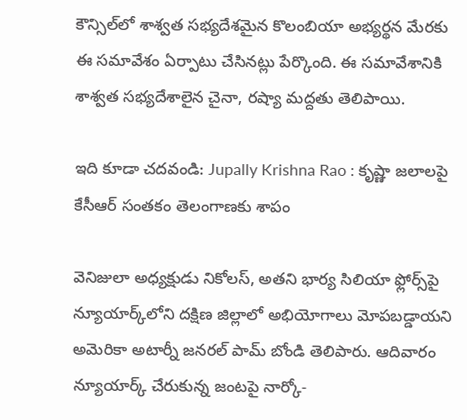కౌన్సిల్‌లో శాశ్వత సభ్యదేశమైన కొలంబియా అభ్యర్థన మేరకు ఈ సమావేశం ఏర్పాటు చేసినట్లు పేర్కొంది. ఈ సమావేశానికి శాశ్వత సభ్యదేశాలైన చైనా, రష్యా మద్దతు తెలిపాయి.

ఇది కూడా చదవండి: Jupally Krishna Rao : కృష్ణా జలాలపై కేసీఆర్ సంతకం తెలంగాణకు శాపం

వెనిజులా అధ్యక్షుడు నికోలస్, అతని భార్య సిలియా ఫ్లోర్స్‌పై న్యూయార్క్‌లోని దక్షిణ జిల్లాలో అభియోగాలు మోపబడ్డాయని అమెరికా అటార్నీ జనరల్ పామ్ బోండి తెలిపారు. ఆదివారం న్యూయార్క్ చేరుకున్న జంటపై నార్కో-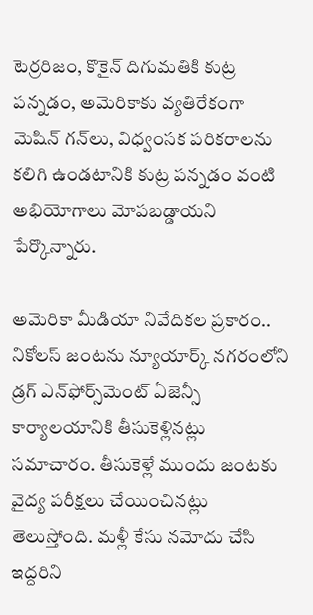టెర్రరిజం, కొకైన్ దిగుమతికి కుట్ర పన్నడం, అమెరికాకు వ్యతిరేకంగా మెషిన్ గన్‌లు, విధ్వంసక పరికరాలను కలిగి ఉండటానికి కుట్ర పన్నడం వంటి అభియోగాలు మోపబడ్డాయని పేర్కొన్నారు.

అమెరికా మీడియా నివేదికల ప్రకారం.. నికోలస్ జంటను న్యూయార్క్ నగరంలోని డ్రగ్ ఎన్‌ఫోర్స్‌మెంట్ ఏజెన్సీ కార్యాలయానికి తీసుకెళ్లినట్లు సమాచారం. తీసుకెళ్లే ముందు జంటకు వైద్య పరీక్షలు చేయించినట్లు తెలుస్తోంది. మళ్లీ కేసు నమోదు చేసి ఇద్దరిని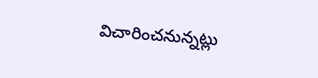విచారించనున్నట్లు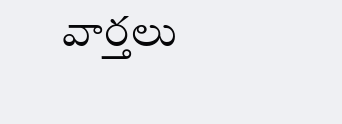వార్తలు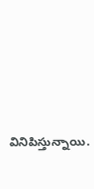వినిపిస్తున్నాయి.